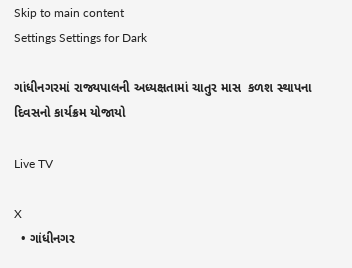Skip to main content
Settings Settings for Dark

ગાંધીનગરમાં રાજ્યપાલની અધ્યક્ષતામાં ચાતુર માસ  કળશ સ્થાપના દિવસનો કાર્યક્રમ યોજાયો

Live TV

X
  • ગાંધીનગર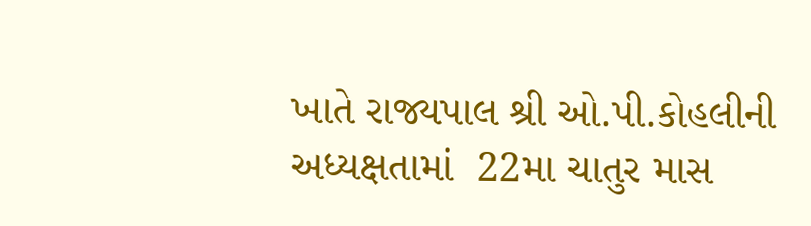ખાતે રાજ્યપાલ શ્રી ઓ.પી.કોહલીની અધ્યક્ષતામાં  22મા ચાતુર માસ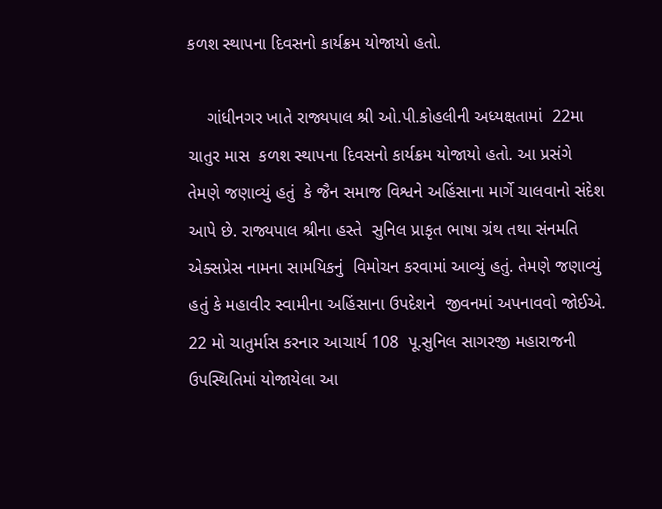કળશ સ્થાપના દિવસનો કાર્યક્રમ યોજાયો હતો.

    ગાંધીનગર ખાતે રાજ્યપાલ શ્રી ઓ.પી.કોહલીની અધ્યક્ષતામાં  22મા ચાતુર માસ  કળશ સ્થાપના દિવસનો કાર્યક્રમ યોજાયો હતો. આ પ્રસંગે તેમણે જણાવ્યું હતું  કે જૈન સમાજ વિશ્વને અહિંસાના માર્ગે ચાલવાનો સંદેશ આપે છે. રાજ્યપાલ શ્રીના હસ્તે  સુનિલ પ્રાકૃત ભાષા ગ્રંથ તથા સંનમતિ એક્સપ્રેસ નામના સામયિકનું  વિમોચન કરવામાં આવ્યું હતું. તેમણે જણાવ્યું હતું કે મહાવીર સ્વામીના અહિંસાના ઉપદેશને  જીવનમાં અપનાવવો જોઈએ. 22 મો ચાતુર્માસ કરનાર આચાર્ય 108  પૂ.સુનિલ સાગરજી મહારાજની ઉપસ્થિતિમાં યોજાયેલા આ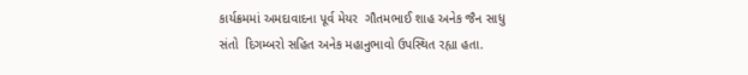કાર્યક્રમમાં અમદાવાદના પૂર્વ મેયર  ગૌતમભાઈ શાહ અનેક જૈન સાધુ સંતો  દિગમ્બરો સહિત અનેક મહાનુભાવો ઉપસ્થિત રહ્યા હતા.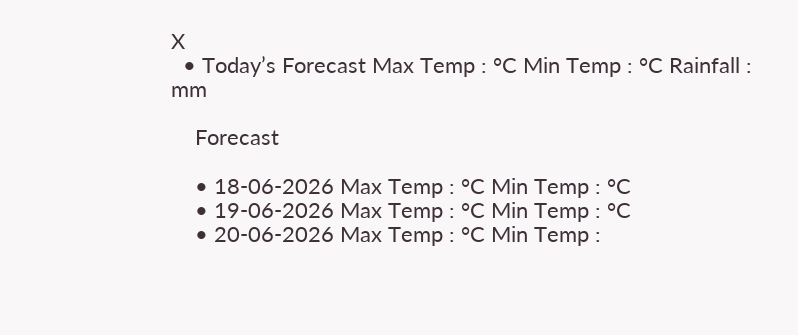X
  • Today’s Forecast Max Temp : °C Min Temp : °C Rainfall : mm

    Forecast

    • 18-06-2026 Max Temp : °C Min Temp : °C
    • 19-06-2026 Max Temp : °C Min Temp : °C
    • 20-06-2026 Max Temp : °C Min Temp :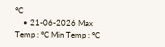°C
    • 21-06-2026 Max Temp : °C Min Temp : °C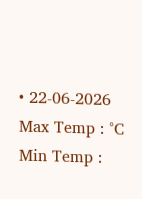• 22-06-2026 Max Temp : °C Min Temp :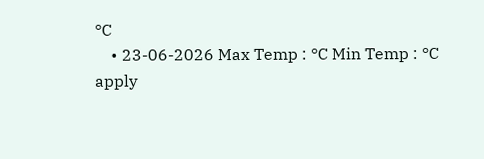°C
    • 23-06-2026 Max Temp : °C Min Temp : °C
apply